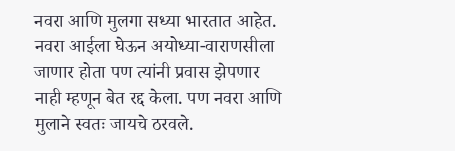नवरा आणि मुलगा सध्या भारतात आहेत. नवरा आईला घेऊन अयोध्या-वाराणसीला जाणार होता पण त्यांनी प्रवास झेपणार नाही म्हणून बेत रद्द केला. पण नवरा आणि मुलाने स्वतः जायचे ठरवले.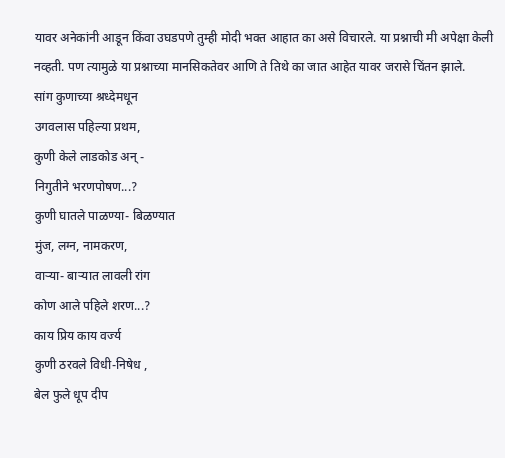यावर अनेकांनी आडून किंवा उघडपणे तुम्ही मोदी भक्त आहात का असे विचारले. या प्रश्नाची मी अपेक्षा केली नव्हती. पण त्यामुळे या प्रश्नाच्या मानसिकतेवर आणि ते तिथे का जात आहेत यावर जरासे चिंतन झाले.
सांग कुणाच्या श्रध्देमधून
उगवलास पहिल्या प्रथम,
कुणी केले लाडकोड अन् -
निगुतीने भरणपोषण...?
कुणी घातले पाळण्या- बिळण्यात
मुंज, लग्न, नामकरण,
वाऱ्या- बाऱ्यात लावली रांग
कोण आले पहिले शरण...?
काय प्रिय काय वर्ज्य
कुणी ठरवले विधी-निषेध ,
बेल फुले धूप दीप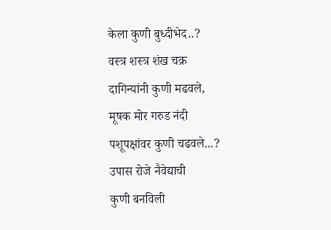केला कुणी बुध्दीभेद..?
वस्त्र शस्त्र शंख चक्र
दागिन्यांनी कुणी मढवले,
मूषक मोर गरुड नंदी
पशूपक्षांवर कुणी चढवले...?
उपास रोजे नैवेद्याची
कुणी बनविली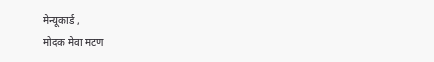मेन्यूकार्ड ,
मोदक मेवा मटण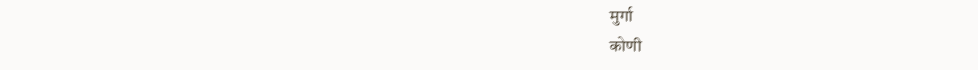मुर्गा
कोणी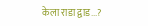केला राडा द्वाड...?